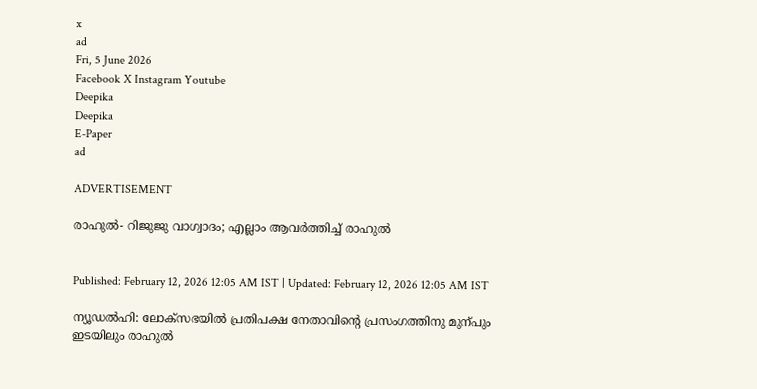x
ad
Fri, 5 June 2026
Facebook X Instagram Youtube
Deepika
Deepika
E-Paper
ad

ADVERTISEMENT

രാഹുൽ- റിജുജു വാഗ്വാദം; എല്ലാം ആവർത്തിച്ച് രാഹുൽ


Published: February 12, 2026 12:05 AM IST | Updated: February 12, 2026 12:05 AM IST

ന്യൂഡൽഹി: ലോക്സഭയിൽ പ്രതിപക്ഷ നേതാവിന്‍റെ പ്രസംഗത്തിനു മുന്പും ഇടയിലും രാഹുൽ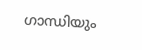ഗാന്ധിയും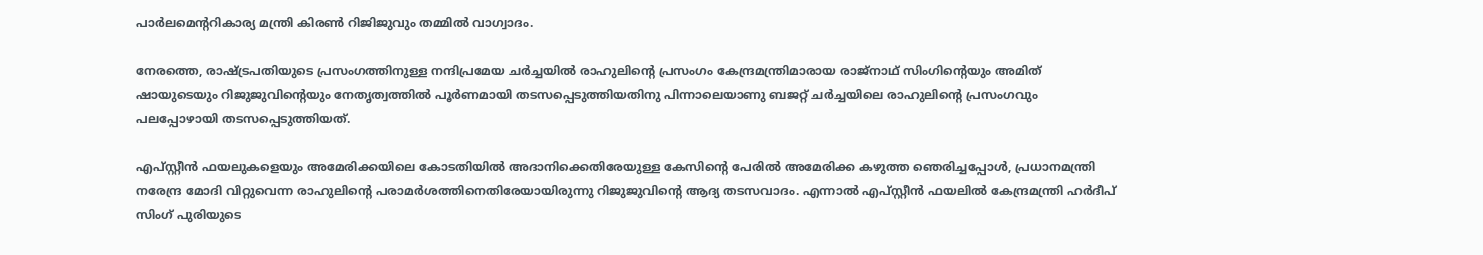പാർലമെന്‍ററികാര്യ മന്ത്രി കിരണ്‍ റിജിജുവും തമ്മിൽ വാഗ്വാദം.

നേരത്തെ, രാഷ്ട്രപതിയുടെ പ്രസംഗത്തിനുള്ള നന്ദിപ്രമേയ ചർച്ചയിൽ രാഹുലിന്‍റെ പ്രസംഗം കേന്ദ്രമന്ത്രിമാരായ രാജ്നാഥ് സിംഗിന്‍റെയും അമിത് ഷായുടെയും റിജുജുവിന്‍റെയും നേതൃത്വത്തിൽ പൂർണമായി തടസപ്പെടുത്തിയതിനു പിന്നാലെയാണു ബജറ്റ് ചർച്ചയിലെ രാഹുലിന്‍റെ പ്രസംഗവും പലപ്പോഴായി തടസപ്പെടുത്തിയത്.

എപ്സ്റ്റീൻ ഫയലുകളെയും അമേരിക്കയിലെ കോടതിയിൽ അദാനിക്കെതിരേയുള്ള കേസിന്‍റെ പേരിൽ അമേരിക്ക കഴുത്ത ഞെരിച്ചപ്പോൾ, പ്രധാനമന്ത്രി നരേന്ദ്ര മോദി വിറ്റുവെന്ന രാഹുലിന്‍റെ പരാമർശത്തിനെതിരേയായിരുന്നു റിജുജുവിന്‍റെ ആദ്യ തടസവാദം. എന്നാൽ എപ്സ്റ്റീൻ ഫയലിൽ കേന്ദ്രമന്ത്രി ഹർദീപ് സിംഗ് പുരിയുടെ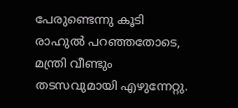പേരുണ്ടെന്നു കൂടി രാഹുൽ പറഞ്ഞതോടെ, മന്ത്രി വീണ്ടും തടസവുമായി എഴുന്നേറ്റു.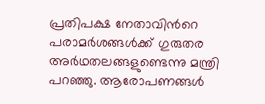പ്രതിപക്ഷ നേതാവിന്‍റെ പരാമർശങ്ങൾക്ക് ഗുരുതര അർഥതലങ്ങളുണ്ടെന്നു മന്ത്രി പറഞ്ഞു. ആരോപണങ്ങൾ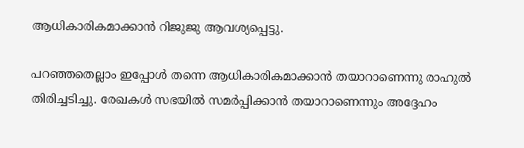ആധികാരികമാക്കാൻ റിജുജു ആവശ്യപ്പെട്ടു.

പറഞ്ഞതെല്ലാം ഇപ്പോൾ തന്നെ ആധികാരികമാക്കാൻ തയാറാണെന്നു രാഹുൽ തിരിച്ചടിച്ചു. രേഖകൾ സഭയിൽ സമർപ്പിക്കാൻ തയാറാണെന്നും അദ്ദേഹം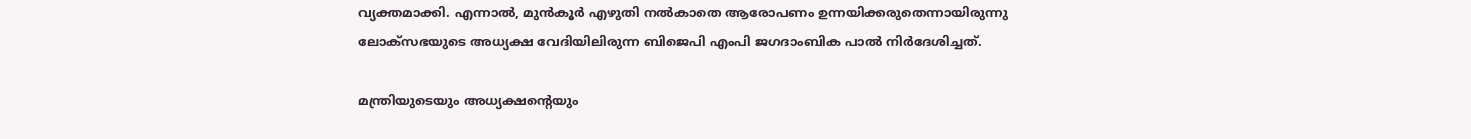വ്യക്തമാക്കി. എന്നാൽ, മുൻകൂർ എഴുതി നൽകാതെ ആരോപണം ഉന്നയിക്കരുതെന്നായിരുന്നു ലോക്സഭയുടെ അധ്യക്ഷ വേദിയിലിരുന്ന ബിജെപി എംപി ജഗദാംബിക പാൽ നിർദേശിച്ചത്.

മന്ത്രിയുടെയും അധ്യക്ഷന്‍റെയും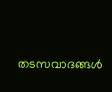തടസവാദങ്ങൾ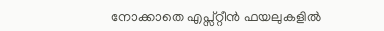നോക്കാതെ എപ്സ്റ്റീൻ ഫയലുകളിൽ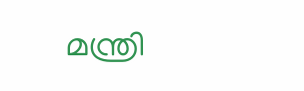മന്ത്രി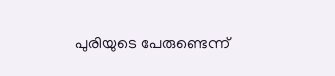പുരിയുടെ പേരുണ്ടെന്ന്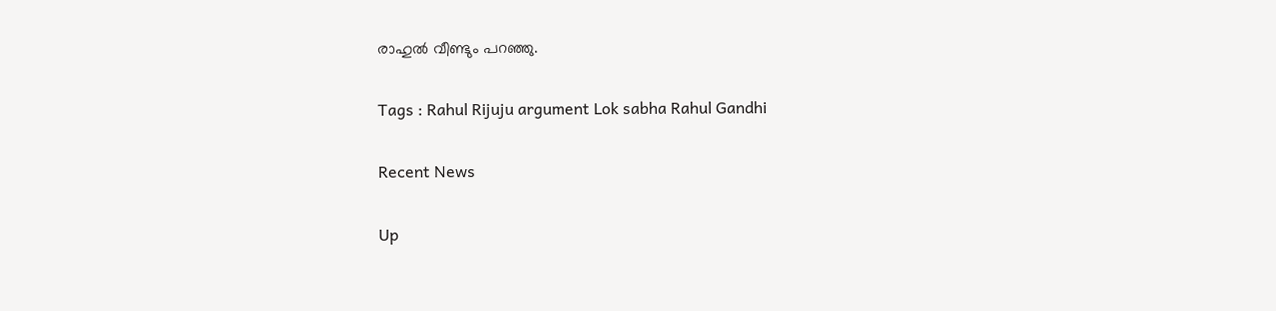രാഹുൽ വീണ്ടും പറഞ്ഞു.

Tags : Rahul Rijuju argument Lok sabha Rahul Gandhi

Recent News

Up